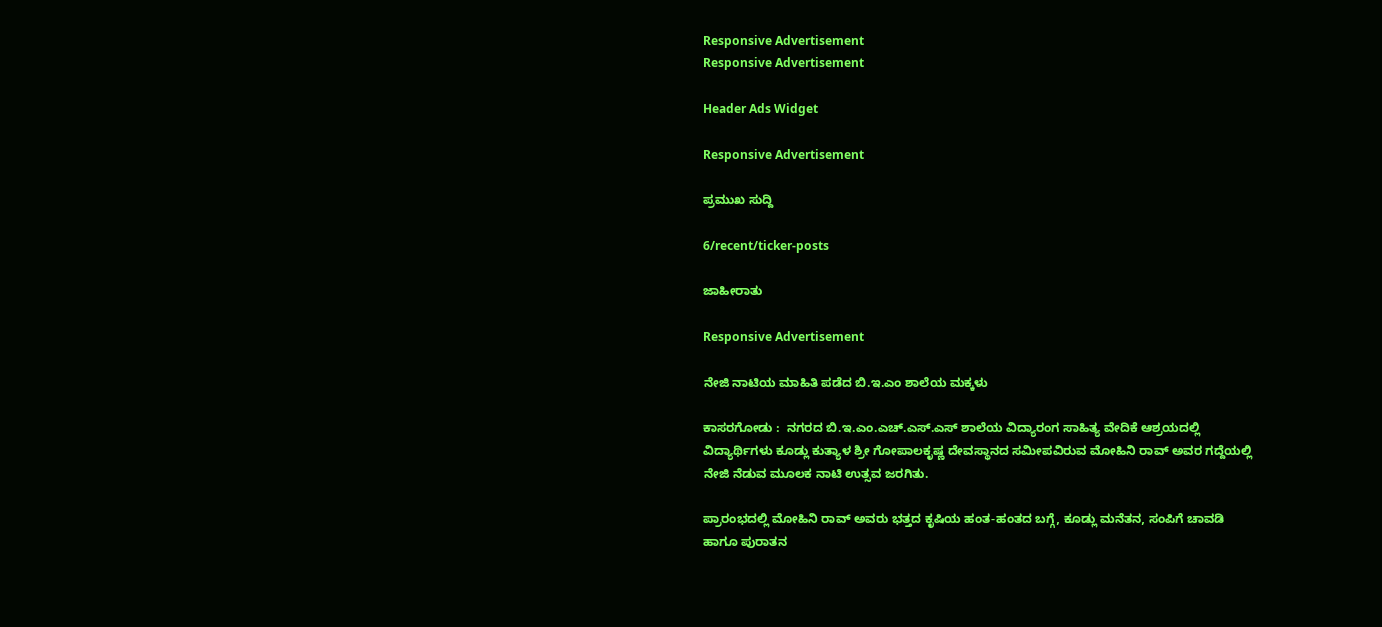Responsive Advertisement
Responsive Advertisement

Header Ads Widget

Responsive Advertisement

ಪ್ರಮುಖ ಸುದ್ದಿ

6/recent/ticker-posts

ಜಾಹೀರಾತು

Responsive Advertisement

ನೇಜಿ ನಾಟಿಯ ಮಾಹಿತಿ ಪಡೆದ ಬಿ.ಇ.ಎಂ ಶಾಲೆಯ ಮಕ್ಕಳು

ಕಾಸರಗೋಡು :  ನಗರದ ಬಿ.ಇ.ಎಂ.ಎಚ್.ಎಸ್.ಎಸ್ ಶಾಲೆಯ ವಿದ್ಯಾರಂಗ ಸಾಹಿತ್ಯ ವೇದಿಕೆ ಆಶ್ರಯದಲ್ಲಿ ವಿದ್ಯಾರ್ಥಿಗಳು ಕೂಡ್ಲು ಕುತ್ಯಾಳ ಶ್ರೀ ಗೋಪಾಲಕೃಷ್ಣ ದೇವಸ್ಥಾನದ ಸಮೀಪವಿರುವ ಮೋಹಿನಿ ರಾವ್ ಅವರ ಗದ್ದೆಯಲ್ಲಿ ನೇಜಿ ನೆಡುವ ಮೂಲಕ ನಾಟಿ ಉತ್ಸವ ಜರಗಿತು.

ಪ್ರಾರಂಭದಲ್ಲಿ ಮೋಹಿನಿ ರಾವ್ ಅವರು ಭತ್ತದ ಕೃಷಿಯ ಹಂತ-ಹಂತದ ಬಗ್ಗೆ, ಕೂಡ್ಲು ಮನೆತನ, ಸಂಪಿಗೆ ಚಾವಡಿ ಹಾಗೂ ಪುರಾತನ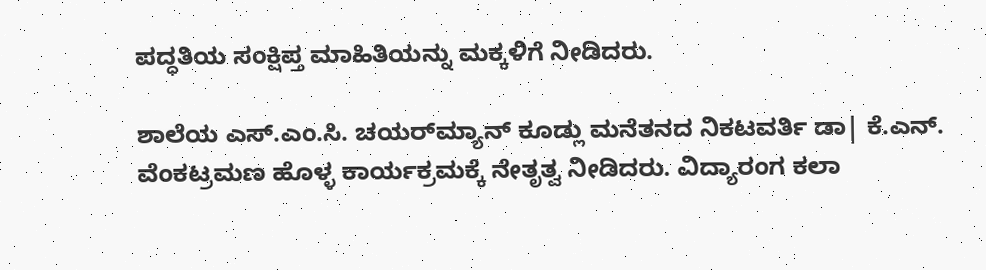ಪದ್ಧತಿಯ ಸಂಕ್ಷಿಪ್ತ ಮಾಹಿತಿಯನ್ನು ಮಕ್ಕಳಿಗೆ ನೀಡಿದರು.

ಶಾಲೆಯ ಎಸ್.ಎಂ.ಸಿ. ಚಯರ್‌ಮ್ಯಾನ್ ಕೂಡ್ಲು ಮನೆತನದ ನಿಕಟವರ್ತಿ ಡಾ| ಕೆ.ಎನ್. ವೆಂಕಟ್ರಮಣ ಹೊಳ್ಳ ಕಾರ್ಯಕ್ರಮಕ್ಕೆ ನೇತೃತ್ವ ನೀಡಿದರು. ವಿದ್ಯಾರಂಗ ಕಲಾ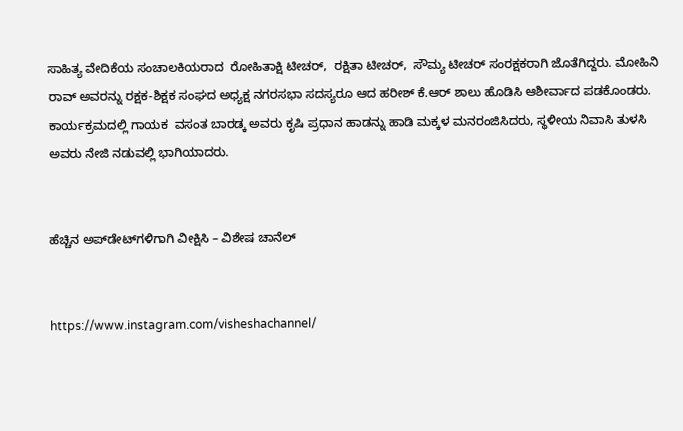ಸಾಹಿತ್ಯ ವೇದಿಕೆಯ ಸಂಚಾಲಕಿಯರಾದ  ರೋಹಿತಾಕ್ಷಿ ಟೀಚರ್,  ರಕ್ಷಿತಾ ಟೀಚರ್,  ಸೌಮ್ಯ ಟೀಚರ್ ಸಂರಕ್ಷಕರಾಗಿ ಜೊತೆಗಿದ್ದರು. ಮೋಹಿನಿ ರಾವ್ ಅವರನ್ನು ರಕ್ಷಕ-ಶಿಕ್ಷಕ ಸಂಘದ ಅಧ್ಯಕ್ಷ ನಗರಸಭಾ ಸದಸ್ಯರೂ ಆದ ಹರೀಶ್ ಕೆ.ಆರ್ ಶಾಲು ಹೊಡಿಸಿ ಆಶೀರ್ವಾದ ಪಡಕೊಂಡರು. ಕಾರ್ಯಕ್ರಮದಲ್ಲಿ ಗಾಯಕ  ವಸಂತ ಬಾರಡ್ಕ ಅವರು ಕೃಷಿ ಪ್ರಧಾನ ಹಾಡನ್ನು ಹಾಡಿ ಮಕ್ಕಳ ಮನರಂಜಿಸಿದರು, ಸ್ಥಳೀಯ ನಿವಾಸಿ ತುಳಸಿ ಅವರು ನೇಜಿ ನಡುವಲ್ಲಿ ಭಾಗಿಯಾದರು.


ಹೆಚ್ಚಿನ ಅಪ್‌ಡೇಟ್‌ಗಳಿಗಾಗಿ ವೀಕ್ಷಿಸಿ – ವಿಶೇಷ ಚಾನೆಲ್


https://www.instagram.com/visheshachannel/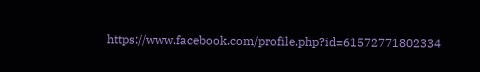https://www.facebook.com/profile.php?id=61572771802334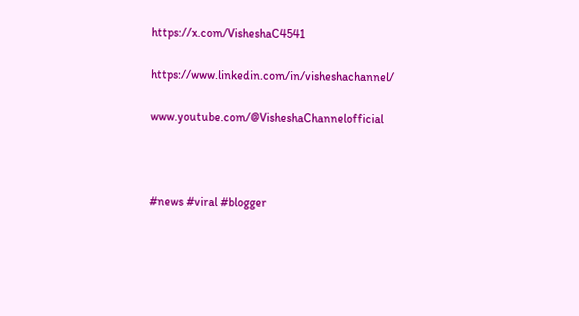https://x.com/VisheshaC4541

https://www.linkedin.com/in/visheshachannel/

www.youtube.com/@VisheshaChannelofficial



#news #viral #blogger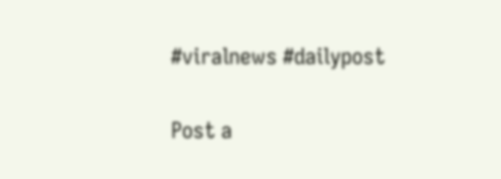#viralnews #dailypost

Post a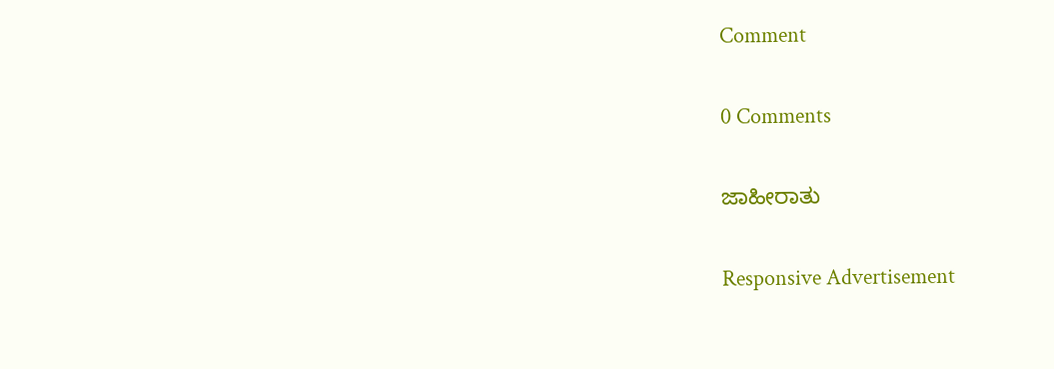Comment

0 Comments

ಜಾಹೀರಾತು

Responsive Advertisement